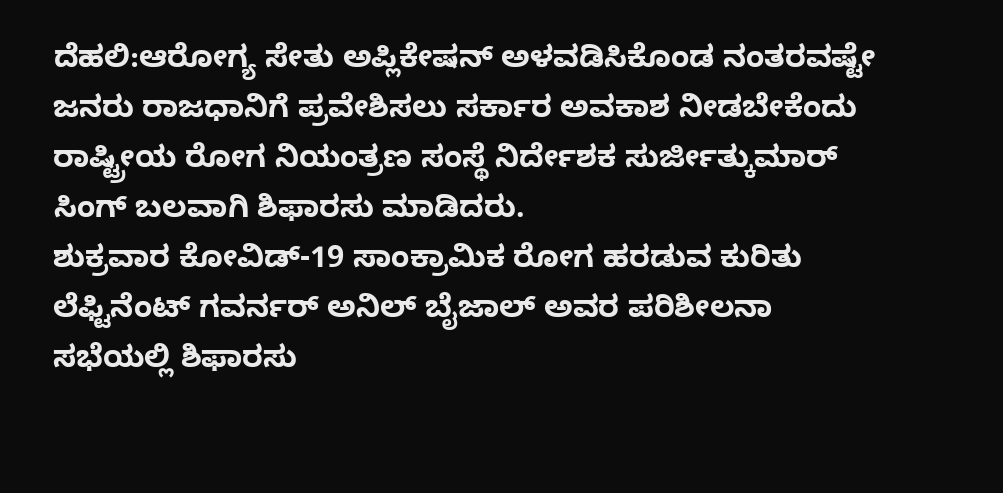ದೆಹಲಿ:ಆರೋಗ್ಯ ಸೇತು ಅಪ್ಲಿಕೇಷನ್ ಅಳವಡಿಸಿಕೊಂಡ ನಂತರವಷ್ಟೇ ಜನರು ರಾಜಧಾನಿಗೆ ಪ್ರವೇಶಿಸಲು ಸರ್ಕಾರ ಅವಕಾಶ ನೀಡಬೇಕೆಂದು ರಾಷ್ಟ್ರೀಯ ರೋಗ ನಿಯಂತ್ರಣ ಸಂಸ್ಥೆ ನಿರ್ದೇಶಕ ಸುರ್ಜೀತ್ಕುಮಾರ್ ಸಿಂಗ್ ಬಲವಾಗಿ ಶಿಫಾರಸು ಮಾಡಿದರು.
ಶುಕ್ರವಾರ ಕೋವಿಡ್-19 ಸಾಂಕ್ರಾಮಿಕ ರೋಗ ಹರಡುವ ಕುರಿತು ಲೆಫ್ಟಿನೆಂಟ್ ಗವರ್ನರ್ ಅನಿಲ್ ಬೈಜಾಲ್ ಅವರ ಪರಿಶೀಲನಾ ಸಭೆಯಲ್ಲಿ ಶಿಫಾರಸು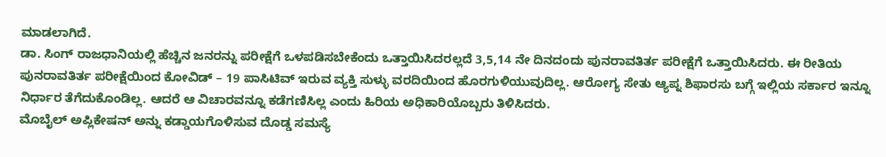ಮಾಡಲಾಗಿದೆ.
ಡಾ. ಸಿಂಗ್ ರಾಜಧಾನಿಯಲ್ಲಿ ಹೆಚ್ಚಿನ ಜನರನ್ನು ಪರೀಕ್ಷೆಗೆ ಒಳಪಡಿಸಬೇಕೆಂದು ಒತ್ತಾಯಿಸಿದರಲ್ಲದೆ 3,5,14 ನೇ ದಿನದಂದು ಪುನರಾವತಿರ್ತ ಪರೀಕ್ಷೆಗೆ ಒತ್ತಾಯಿಸಿದರು. ಈ ರೀತಿಯ ಪುನರಾವತಿರ್ತ ಪರೀಕ್ಷೆಯಿಂದ ಕೋವಿಡ್ – 19 ಪಾಸಿಟಿವ್ ಇರುವ ವ್ಯಕ್ತಿ ಸುಳ್ಳು ವರದಿಯಿಂದ ಹೊರಗುಳಿಯುವುದಿಲ್ಲ. ಆರೋಗ್ಯ ಸೇತು ಆ್ಯಪ್ನ ಶಿಫಾರಸು ಬಗ್ಗೆ ಇಲ್ಲಿಯ ಸರ್ಕಾರ ಇನ್ನೂ ನಿರ್ಧಾರ ತೆಗೆದುಕೊಂಡಿಲ್ಲ. ಆದರೆ ಆ ವಿಚಾರವನ್ನೂ ಕಡೆಗಣಿಸಿಲ್ಲ ಎಂದು ಹಿರಿಯ ಅಧಿಕಾರಿಯೊಬ್ಬರು ತಿಳಿಸಿದರು.
ಮೊಬೈಲ್ ಅಪ್ಲಿಕೇಷನ್ ಅನ್ನು ಕಡ್ಡಾಯಗೊಳಿಸುವ ದೊಡ್ಡ ಸಮಸ್ಯೆ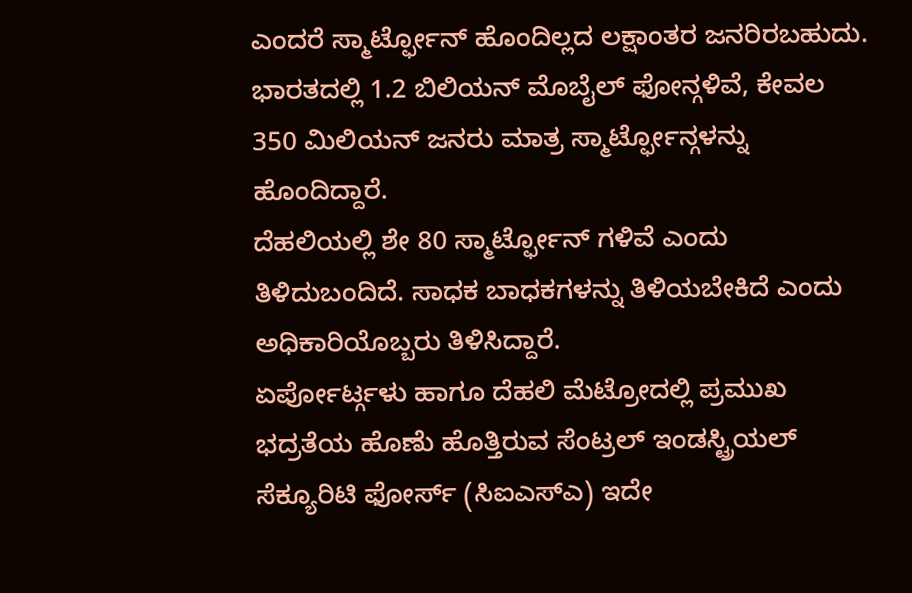ಎಂದರೆ ಸ್ಮಾರ್ಟ್ಫೋನ್ ಹೊಂದಿಲ್ಲದ ಲಕ್ಷಾಂತರ ಜನರಿರಬಹುದು. ಭಾರತದಲ್ಲಿ 1.2 ಬಿಲಿಯನ್ ಮೊಬೈಲ್ ಫೋನ್ಗಳಿವೆ, ಕೇವಲ 350 ಮಿಲಿಯನ್ ಜನರು ಮಾತ್ರ ಸ್ಮಾರ್ಟ್ಫೋನ್ಗಳನ್ನು ಹೊಂದಿದ್ದಾರೆ.
ದೆಹಲಿಯಲ್ಲಿ ಶೇ 80 ಸ್ಮಾರ್ಟ್ಫೋನ್ ಗಳಿವೆ ಎಂದು ತಿಳಿದುಬಂದಿದೆ. ಸಾಧಕ ಬಾಧಕಗಳನ್ನು ತಿಳಿಯಬೇಕಿದೆ ಎಂದು ಅಧಿಕಾರಿಯೊಬ್ಬರು ತಿಳಿಸಿದ್ದಾರೆ.
ಏರ್ಪೋರ್ಟ್ಗಳು ಹಾಗೂ ದೆಹಲಿ ಮೆಟ್ರೋದಲ್ಲಿ ಪ್ರಮುಖ ಭದ್ರತೆಯ ಹೊಣೆು ಹೊತ್ತಿರುವ ಸೆಂಟ್ರಲ್ ಇಂಡಸ್ಟ್ರಿಯಲ್ ಸೆಕ್ಯೂರಿಟಿ ಫೋರ್ಸ್ (ಸಿಐಎಸ್ಎ) ಇದೇ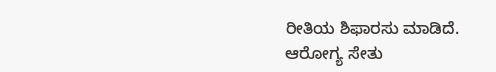ರೀತಿಯ ಶಿಫಾರಸು ಮಾಡಿದೆ.
ಆರೋಗ್ಯ ಸೇತು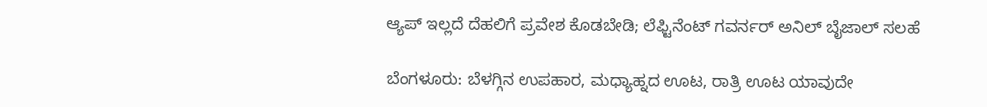ಆ್ಯಪ್ ಇಲ್ಲದೆ ದೆಹಲಿಗೆ ಪ್ರವೇಶ ಕೊಡಬೇಡಿ; ಲೆಫ್ಟಿನೆಂಟ್ ಗವರ್ನರ್ ಅನಿಲ್ ಬೈಜಾಲ್ ಸಲಹೆ

ಬೆಂಗಳೂರು: ಬೆಳಗ್ಗಿನ ಉಪಹಾರ, ಮಧ್ಯಾಹ್ನದ ಊಟ, ರಾತ್ರಿ ಊಟ ಯಾವುದೇ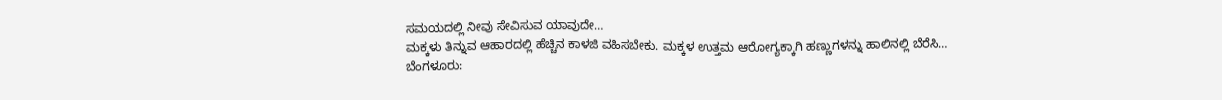ಸಮಯದಲ್ಲಿ ನೀವು ಸೇವಿಸುವ ಯಾವುದೇ…
ಮಕ್ಕಳು ತಿನ್ನುವ ಆಹಾರದಲ್ಲಿ ಹೆಚ್ಚಿನ ಕಾಳಜಿ ವಹಿಸಬೇಕು. ಮಕ್ಕಳ ಉತ್ತಮ ಆರೋಗ್ಯಕ್ಕಾಗಿ ಹಣ್ಣುಗಳನ್ನು ಹಾಲಿನಲ್ಲಿ ಬೆರೆಸಿ…
ಬೆಂಗಳೂರು: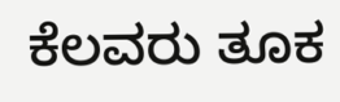ಕೆಲವರು ತೂಕ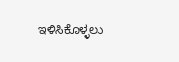ಇಳಿಸಿಕೊಳ್ಳಲು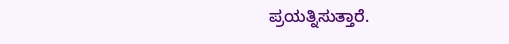ಪ್ರಯತ್ನಿಸುತ್ತಾರೆ.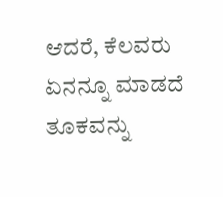ಆದರೆ, ಕೆಲವರು ಏನನ್ನೂ ಮಾಡದೆ ತೂಕವನ್ನು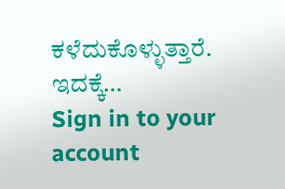ಕಳೆದುಕೊಳ್ಳುತ್ತಾರೆ. ಇದಕ್ಕೆ…
Sign in to your account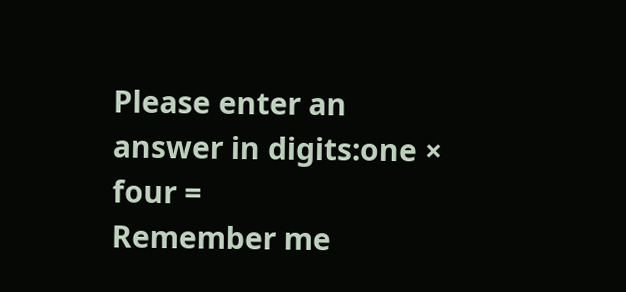Please enter an answer in digits:one × four =
Remember me